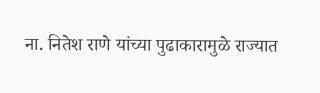ना. नितेश राणे यांच्या पुढाकारामुळे राज्यात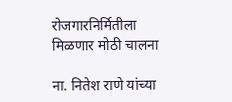रोजगारनिर्मितीला मिळणार मोठी चालना

ना. नितेश राणे यांच्या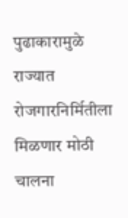पुढाकारामुळे राज्यात रोजगारनिर्मितीला मिळणार मोठी चालना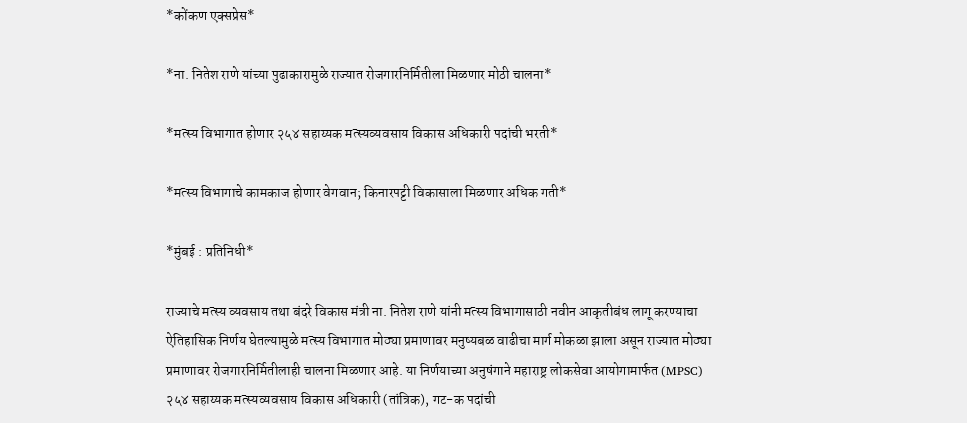*कोंकण एक्सप्रेस*

*ना. नितेश राणे यांच्या पुढाकारामुळे राज्यात रोजगारनिर्मितीला मिळणार मोठी चालना*

*मत्स्य विभागात होणार २५४ सहाय्यक मत्स्यव्यवसाय विकास अधिकारी पदांची भरती*

*मत्स्य विभागाचे कामकाज होणार वेगवान; किनारपट्टी विकासाला मिळणार अधिक गती*

*मुंबई : प्रतिनिधी*

राज्याचे मत्स्य व्यवसाय तथा बंदरे विकास मंत्री ना. नितेश राणे यांनी मत्स्य विभागासाठी नवीन आकृतीबंध लागू करण्याचा ऐतिहासिक निर्णय घेतल्यामुळे मत्स्य विभागात मोठ्या प्रमाणावर मनुष्यबळ वाढीचा मार्ग मोकळा झाला असून राज्यात मोठ्या प्रमाणावर रोजगारनिर्मितीलाही चालना मिळणार आहे. या निर्णयाच्या अनुषंगाने महाराष्ट्र लोकसेवा आयोगामार्फत (MPSC) २५४ सहाय्यक मत्स्यव्यवसाय विकास अधिकारी (तांत्रिक), गट-क पदांची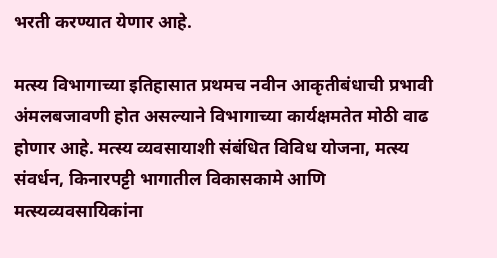भरती करण्यात येणार आहे.

मत्स्य विभागाच्या इतिहासात प्रथमच नवीन आकृतीबंधाची प्रभावी अंमलबजावणी होत असल्याने विभागाच्या कार्यक्षमतेत मोठी वाढ होणार आहे. मत्स्य व्यवसायाशी संबंधित विविध योजना, मत्स्य संवर्धन, किनारपट्टी भागातील विकासकामे आणि मत्स्यव्यवसायिकांना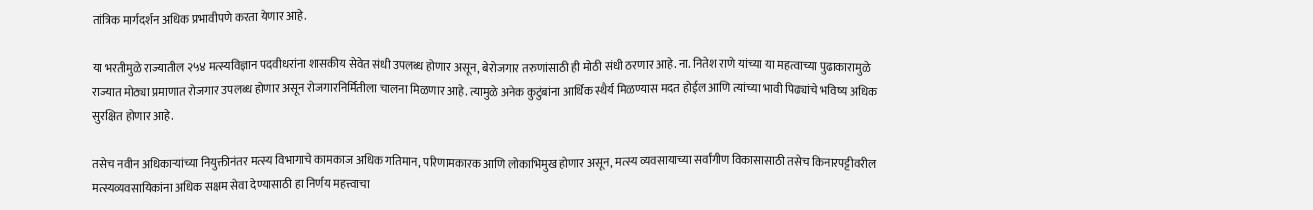तांत्रिक मार्गदर्शन अधिक प्रभावीपणे करता येणार आहे.

या भरतीमुळे राज्यातील २५४ मत्स्यविज्ञान पदवीधरांना शासकीय सेवेत संधी उपलब्ध होणार असून, बेरोजगार तरुणांसाठी ही मोठी संधी ठरणार आहे. ना. नितेश राणे यांच्या या महत्वाच्या पुढाकारामुळे राज्यात मोठ्या प्रमाणात रोजगार उपलब्ध होणार असून रोजगारनिर्मितीला चालना मिळणार आहे. त्यामुळे अनेक कुटुंबांना आर्थिक स्थैर्य मिळण्यास मदत होईल आणि त्यांच्या भावी पिढ्यांचे भविष्य अधिक सुरक्षित होणार आहे.

तसेच नवीन अधिकाऱ्यांच्या नियुक्तीनंतर मत्स्य विभागाचे कामकाज अधिक गतिमान, परिणामकारक आणि लोकाभिमुख होणार असून, मत्स्य व्यवसायाच्या सर्वांगीण विकासासाठी तसेच किनारपट्टीवरील मत्स्यव्यवसायिकांना अधिक सक्षम सेवा देण्यासाठी हा निर्णय महत्त्वाचा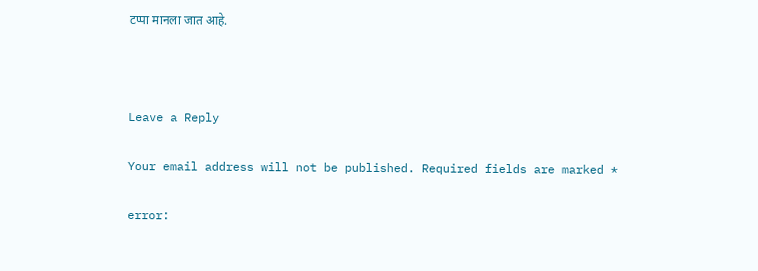टप्पा मानला जात आहे.



Leave a Reply

Your email address will not be published. Required fields are marked *

error: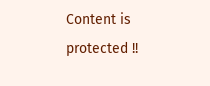Content is protected !!